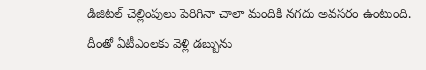డిజిటల్ చెల్లింపులు పెరిగినా చాలా మందికి నగదు అవసరం ఉంటుంది. దీంతో ఏటీఎంలకు వెళ్లి డబ్బును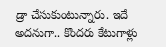డ్రా చేసుకుంటున్నారు. ఇదే అదనుగా.. కొందరు కేటుగాళ్లు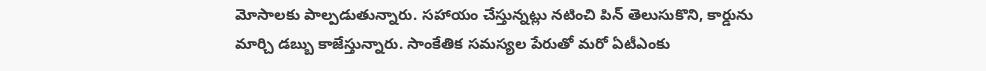మోసాలకు పాల్పడుతున్నారు. సహాయం చేస్తున్నట్లు నటించి పిన్ తెలుసుకొని, కార్డును మార్చి డబ్బు కాజేస్తున్నారు. సాంకేతిక సమస్యల పేరుతో మరో ఏటీఎంకు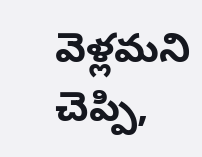వెళ్లమని చెప్పి,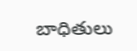బాధితులు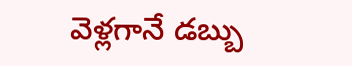వెళ్లగానే డబ్బు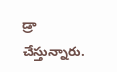డ్రా చేస్తున్నారు.